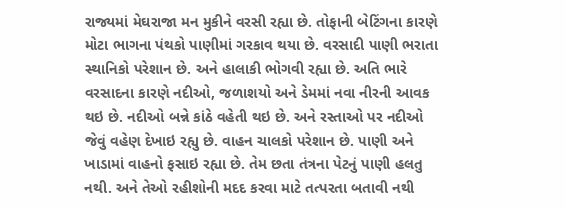રાજ્યમાં મેઘરાજા મન મુકીને વરસી રહ્યા છે. તોફાની બેટિંગના કારણે મોટા ભાગના પંથકો પાણીમાં ગરકાવ થયા છે. વરસાદી પાણી ભરાતા સ્થાનિકો પરેશાન છે. અને હાલાકી ભોગવી રહ્યા છે. અતિ ભારે વરસાદના કારણે નદીઓ, જળાશયો અને ડેમમાં નવા નીરની આવક થઇ છે. નદીઓ બન્ને કાંઠે વહેતી થઇ છે. અને રસ્તાઓ પર નદીઓ જેવું વહેણ દેખાઇ રહ્યુ છે. વાહન ચાલકો પરેશાન છે. પાણી અને ખાડામાં વાહનો ફસાઇ રહ્યા છે. તેમ છતા તંત્રના પેટનું પાણી હલતુ નથી. અને તેઓ રહીશોની મદદ કરવા માટે તત્પરતા બતાવી નથી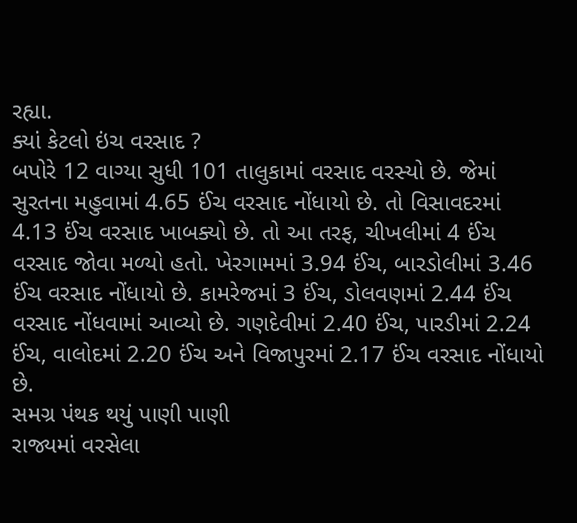રહ્યા.
ક્યાં કેટલો ઇંચ વરસાદ ?
બપોરે 12 વાગ્યા સુધી 101 તાલુકામાં વરસાદ વરસ્યો છે. જેમાં સુરતના મહુવામાં 4.65 ઈંચ વરસાદ નોંધાયો છે. તો વિસાવદરમાં 4.13 ઈંચ વરસાદ ખાબક્યો છે. તો આ તરફ, ચીખલીમાં 4 ઈંચ વરસાદ જોવા મળ્યો હતો. ખેરગામમાં 3.94 ઈંચ, બારડોલીમાં 3.46 ઈંચ વરસાદ નોંધાયો છે. કામરેજમાં 3 ઈંચ, ડોલવણમાં 2.44 ઈંચ વરસાદ નોંધવામાં આવ્યો છે. ગણદેવીમાં 2.40 ઈંચ, પારડીમાં 2.24 ઈંચ, વાલોદમાં 2.20 ઈંચ અને વિજાપુરમાં 2.17 ઈંચ વરસાદ નોંધાયો છે.
સમગ્ર પંથક થયું પાણી પાણી
રાજ્યમાં વરસેલા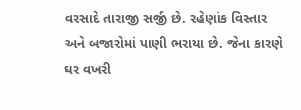વરસાદે તારાજી સર્જી છે. રહેણાંક વિસ્તાર અને બજારોમાં પાણી ભરાયા છે. જેના કારણે ઘર વખરી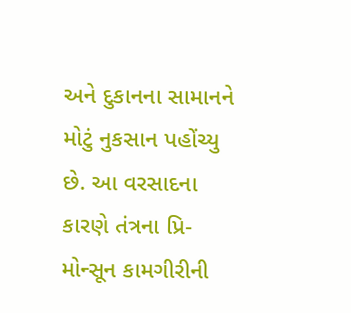અને દુકાનના સામાનને મોટું નુકસાન પહોંચ્યુ છે. આ વરસાદના કારણે તંત્રના પ્રિ-મોન્સૂન કામગીરીની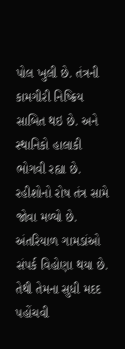પોલ ખુલી છે. તંત્રની કામગીરી નિષ્ક્રિય સાબિત થઇ છે. અને સ્થાનિકો હાલાકી ભોગવી રહ્યા છે. રહીશોનો રોષ તંત્ર સામે જોવા મળ્યો છે. અંતરિયાળ ગામડાંઓ સંપર્ક વિહોણા થયા છે. તેથી તેમના સુધી મદદ પહોંચવી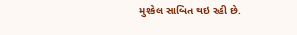મુશ્કેલ સાબિત થઇ રહી છે.